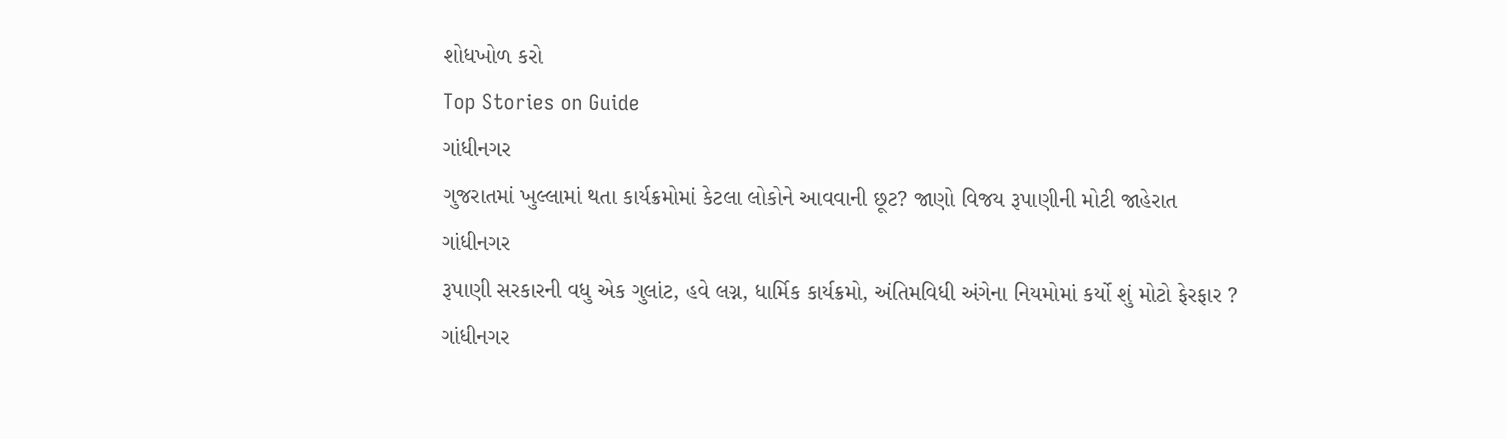શોધખોળ કરો
Top Stories on Guide
ગાંધીનગર
ગુજરાતમાં ખુલ્લામાં થતા કાર્યક્રમોમાં કેટલા લોકોને આવવાની છૂટ? જાણો વિજય રૂપાણીની મોટી જાહેરાત
ગાંધીનગર
રૂપાણી સરકારની વધુ એક ગુલાંટ, હવે લગ્ન, ધાર્મિક કાર્યક્રમો, અંતિમવિધી અંગેના નિયમોમાં કર્યો શું મોટો ફેરફાર ?
ગાંધીનગર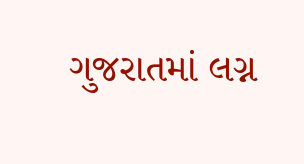ગુજરાતમાં લગ્ન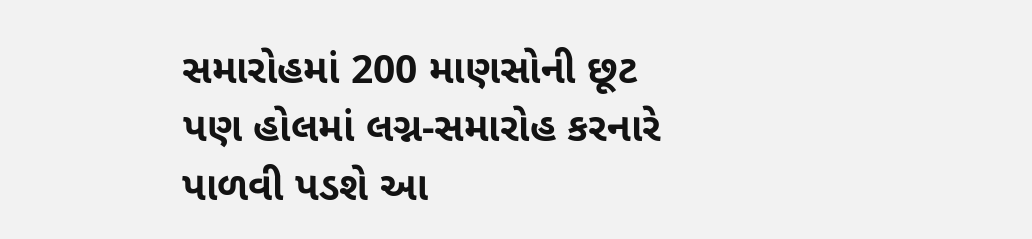સમારોહમાં 200 માણસોની છૂટ પણ હોલમાં લગ્ન-સમારોહ કરનારે પાળવી પડશે આ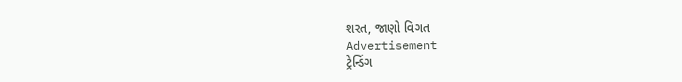શરત, જાણો વિગત
Advertisement
ટ્રેન્ડિંગ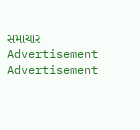સમાચાર
Advertisement
Advertisement